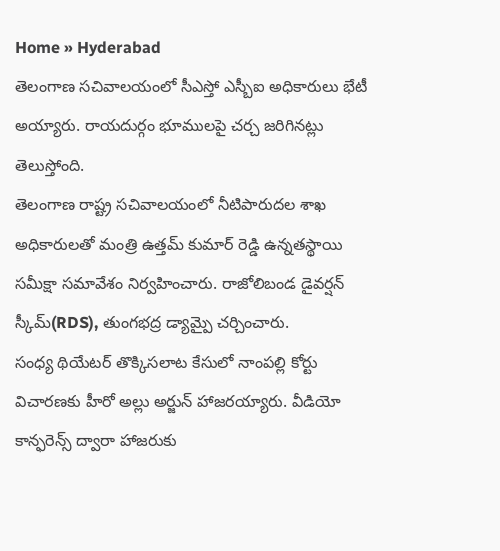Home » Hyderabad
తెలంగాణ సచివాలయంలో సీఎస్తో ఎస్బీఐ అధికారులు భేటీ అయ్యారు. రాయదుర్గం భూములపై చర్చ జరిగినట్లు తెలుస్తోంది.
తెలంగాణ రాష్ట్ర సచివాలయంలో నీటిపారుదల శాఖ అధికారులతో మంత్రి ఉత్తమ్ కుమార్ రెడ్డి ఉన్నతస్థాయి సమీక్షా సమావేశం నిర్వహించారు. రాజోలిబండ డైవర్షన్ స్కీమ్(RDS), తుంగభద్ర డ్యామ్పై చర్చించారు.
సంధ్య థియేటర్ తొక్కిసలాట కేసులో నాంపల్లి కోర్టు విచారణకు హీరో అల్లు అర్జున్ హాజరయ్యారు. వీడియో కాన్ఫరెన్స్ ద్వారా హాజరుకు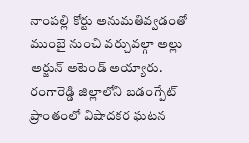నాంపల్లి కోర్టు అనుమతివ్వడంతో ముంబై నుంచి వర్చువల్గా అల్లు అర్జున్ అటెండ్ అయ్యారు.
రంగారెడ్డి జిల్లాలోని బడంగ్పేట్ ప్రాంతంలో విషాదకర ఘటన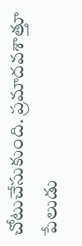చోటుచేసుకుంది. ప్రమాదవశాత్తూ పేలుడు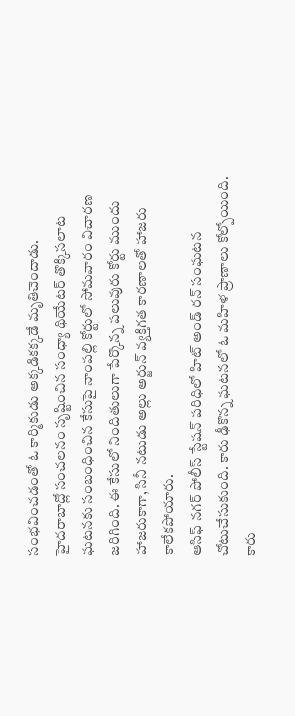సంభవించడంతో ఓ కార్మికుడు అక్కడికక్కడే మృతిచెందాడు.
హైదరాబాద్లో సంచలనం సృష్టించిన సంధ్యా థియేటర్ తొక్కిసలాట ఘటనకు సంబంధించిన కేసుపై నాంపల్లి కోర్టులో సోమవారం విచారణ జరిగింది. ఈ కేసులో నిందితులుగా పేర్కొన్న పలువురు కోర్టు ముందు హాజరుకాగా, సినీ నటుడు అల్లు అర్జున్ వ్యక్తిగత కారణాలతో హాజరు కాలేకపోయారు.
ఆసిఫ్ నగర్ పోలీస్ స్టేషన్ పరిధిలో హిట్ అండ్ రన్ సంఘటన చోటుచేసుకుంది. కారు ఢీకొన్న ఘటనలో ఓ మహిళ ప్రాణాలు కోల్పోయింది. కారు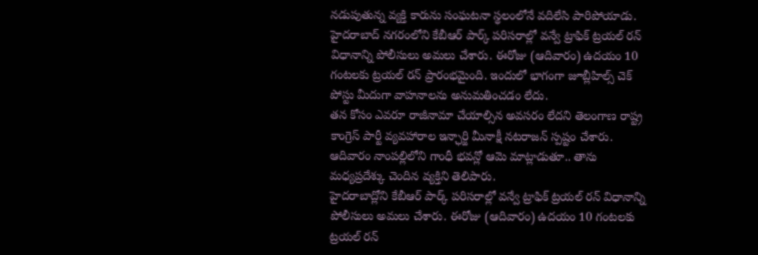నడుపుతున్న వ్యక్తి కారును సంఘటనా స్థలంలోనే వదిలేసి పారిపోయాడు.
హైదరాబాద్ నగరంలోని కేబీఆర్ పార్క్ పరిసరాల్లో వన్వే ట్రాఫిక్ ట్రయల్ రన్ విధానాన్ని పోలీసులు అమలు చేశారు. ఈరోజు (ఆదివారం) ఉదయం 10 గంటలకు ట్రయల్ రన్ ప్రారంభమైంది. ఇందులో భాగంగా జూబ్లీహిల్స్ చెక్ పోస్టు మీదుగా వాహనాలను అనుమతించడం లేదు.
తన కోసం ఎవరూ రాజీనామా చేయాల్సిన అవసరం లేదని తెలంగాణ రాష్ట్ర కాంగ్రెస్ పార్టీ వ్యవహారాల ఇన్ఛార్జి మీనాక్షీ నటరాజన్ స్పష్టం చేశారు. ఆదివారం నాంపల్లిలోని గాంధీ భవన్లో ఆమె మాట్లాడుతూ.. తాను మధ్యప్రదేశ్కు చెందిన వ్యక్తిని తెలిపారు.
హైదరాబాద్లోని కేబీఆర్ పార్క్ పరిసరాల్లో వన్వే ట్రాఫిక్ ట్రయల్ రన్ విధానాన్ని పోలీసులు అమలు చేశారు. ఈరోజు (ఆదివారం) ఉదయం 10 గంటలకు ట్రయల్ రన్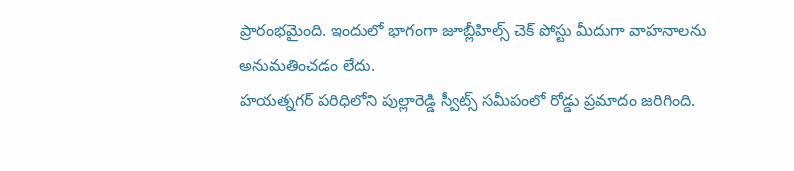ప్రారంభమైంది. ఇందులో భాగంగా జూబ్లీహిల్స్ చెక్ పోస్టు మీదుగా వాహనాలను అనుమతించడం లేదు.
హయత్నగర్ పరిధిలోని పుల్లారెడ్డి స్వీట్స్ సమీపంలో రోడ్డు ప్రమాదం జరిగింది.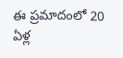ఈ ప్రమాదంలో 20 ఏళ్ల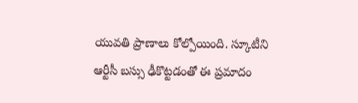యువతి ప్రాణాలు కోల్పోయింది. స్కూటీని ఆర్టీసీ బస్సు ఢీకొట్టడంతో ఈ ప్రమాదం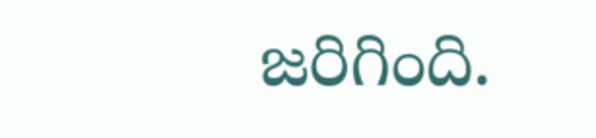జరిగింది.